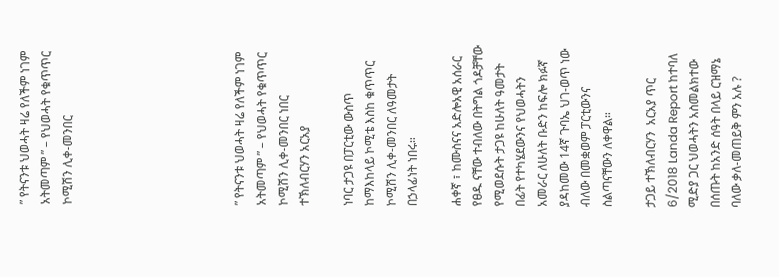” የትናንቱ ህወሓት ዛሬ የለችም ነገም አትመጣም ” – የህወሓት የቁጥጥር ኮሚሽን ሊቀ-መንበር







” የትናንቱ ህወሓት ዛሬ የለችም ነገም አትመጣም ” – የህወሓት የቁጥጥር ኮሚሽን ሊቀ-መንበር ነበር ተኽለብርሃን አርአያ

ነባር ታጋዩ በፓርቲው ውስጥ ከማእከላይ ኮሚቴ እስከ ቁጥጥር ኮሚሽን ሊቀ-መንበር ለዓመታት በኃላፊነት ነበሩ።

ሐቀኛ ፣ ከሙስናና አድሎአዊ አሰራር የፀዱ ናቸው ተብለው በትግል ጎዶቻቸው የሚወደሱት ታጋዩ ከሁለት ዓመታት በፊት የተካሄደውንና የህወሓትን አመራር ለሁለት ቡድን ከፍሎ ክፉኛ ያዳከመው 14ኛ ጉባኤ ህገ-ወጥ ነው ብለው በመቋወም ፓርቲውንና ስልጣናቸውን ለቀዋል።

ታጋይ ተኽለብርሃን  አርአያ ጥር 6/2018 Landa Report ከተባለ ሚድያ ጋር ህወሓትን አስመልክተው በሰጡት ከአንድ ሰዓት በላይ ርዝማኔ ባለው ቃለ-መጠይቅ ምን አሉ ?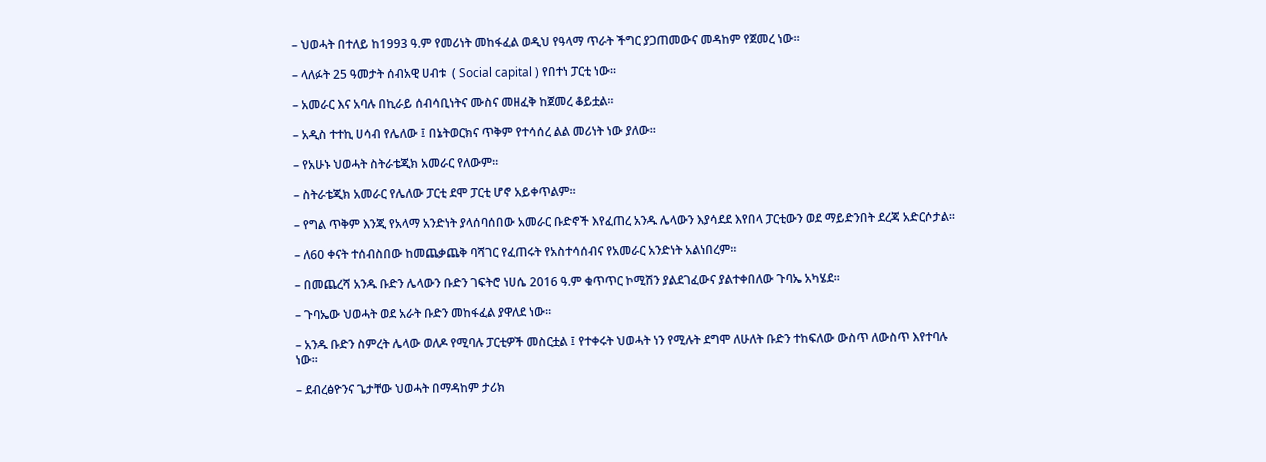– ህወሓት በተለይ ከ1993 ዓ.ም የመሪነት መከፋፈል ወዲህ የዓላማ ጥራት ችግር ያጋጠመውና መዳከም የጀመረ ነው።

– ላለፉት 25 ዓመታት ሰብአዊ ሀብቱ  ( Social capital ) የበተነ ፓርቲ ነው።

– አመራር እና አባሉ በኪራይ ሰብሳቢነትና ሙስና መዘፈቅ ከጀመረ ቆይቷል።

– አዲስ ተተኪ ሀሳብ የሌለው ፤ በኔትወርክና ጥቅም የተሳሰረ ልል መሪነት ነው ያለው።

– የአሁኑ ህወሓት ስትራቴጂክ አመራር የለውም።

– ስትራቴጂክ አመራር የሌለው ፓርቲ ደሞ ፓርቲ ሆኖ አይቀጥልም።

– የግል ጥቅም እንጂ የአላማ አንድነት ያላሰባሰበው አመራር ቡድኖች እየፈጠረ አንዱ ሌላውን እያሳደደ እየበላ ፓርቲውን ወደ ማይድንበት ደረጃ አድርሶታል።

– ለ60 ቀናት ተሰብስበው ከመጨቃጨቅ ባሻገር የፈጠሩት የአስተሳሰብና የአመራር አንድነት አልነበረም።

– በመጨረሻ አንዱ ቡድን ሌላውን ቡድን ገፍትሮ ነሀሴ 2016 ዓ.ም ቁጥጥር ኮሚሽን ያልደገፈውና ያልተቀበለው ጉባኤ አካሄደ።

– ጉባኤው ህወሓት ወደ አራት ቡድን መከፋፈል ያዋለደ ነው።

– አንዱ ቡድን ስምረት ሌላው ወለዶ የሚባሉ ፓርቲዎች መስርቷል ፤ የተቀሩት ህወሓት ነን የሚሉት ደግሞ ለሁለት ቡድን ተከፍለው ውስጥ ለውስጥ እየተባሉ ነው።

– ደብረፅዮንና ጌታቸው ህወሓት በማዳከም ታሪክ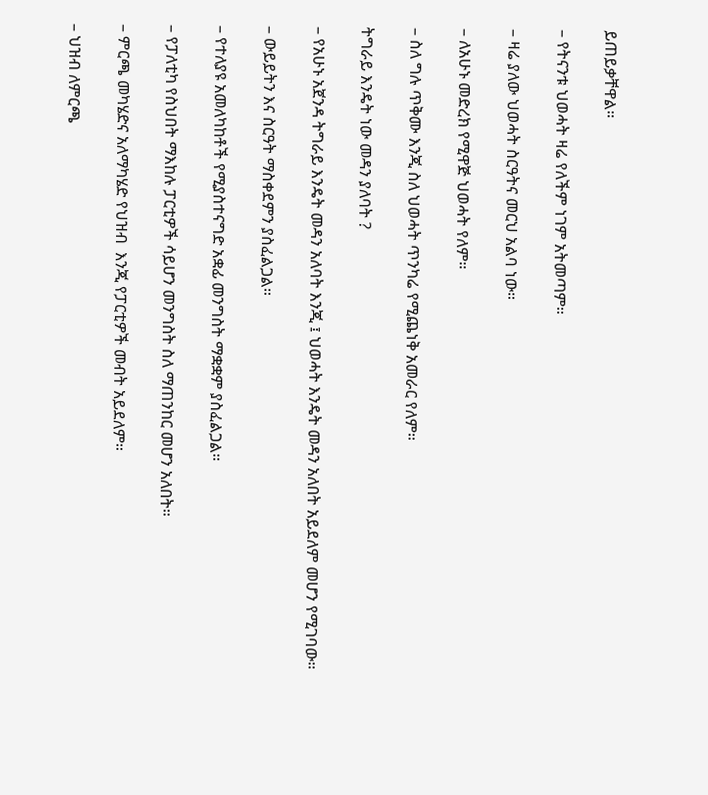ይጠይቃቸዋል።

– የትናንቱ ህወሓት ዛሬ የለችም ነገም አትመጣም።

– ዛሬ ያለው ህወሓት ስርዓትና መርህ አልባ ነው።

– ለአሁኑ መድረክ የሚዋጅ ህወሓት የለም።

– ስለ ግሉ ጥቅሙ እንጂ ስለ ህወሓት ጥንካሬ የሚጨነቅ አመራር የለም።

ትግራይ እንዴት ነው መዳን ያለባት ?

– የአሁኑ አጀንዳ ትግራይ እንዴት መዳን አለባት እንጂ ፤ ህወሓት እንዴት መዳን አለበት አይደለም መሆን የሚገባው።

– ውይይትን እና ስርዓት ማስቀደምን ያስፈልጋል።

– የተለያዩ አመለካከቶች የሚያስተናግድ አቋፊ መንግስት ማቋቋም ያስፈልጋል።

– የፓለቲካ የስህበት ማእከሉ ፓርቲዎች ሳይሆን መንግስት ስለ ማጠንከር መሆን አለበት።

– ምርጫ መካሄድና አለማካሄድ የህዝብ  እንጂ የፓርቲዎች መብት አይደለም።

– ህዝብ ለምርጫ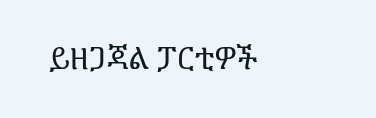ይዘጋጃል ፓርቲዎች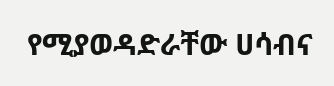የሚያወዳድራቸው ሀሳብና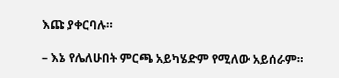እጩ ያቀርባሉ።

– እኔ የሌለሁበት ምርጫ አይካሄድም የሚለው አይሰራም።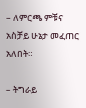– ለምርጫ ምቹና አስቻይ ሁኔታ መፈጠር አለበት።

– ትግራይ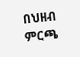በህዘብ ምርጫ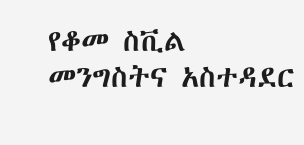የቆመ ስቪል መንግስትና አስተዳደር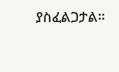ያስፈልጋታል።